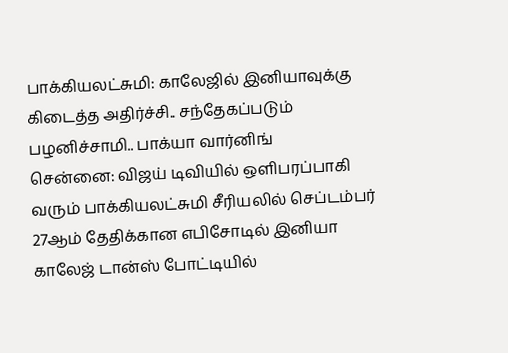பாக்கியலட்சுமி: காலேஜில் இனியாவுக்கு கிடைத்த அதிர்ச்சி.. சந்தேகப்படும் பழனிச்சாமி.. பாக்யா வார்னிங்
சென்னை: விஜய் டிவியில் ஒளிபரப்பாகி வரும் பாக்கியலட்சுமி சீரியலில் செப்டம்பர் 27ஆம் தேதிக்கான எபிசோடில் இனியா காலேஜ் டான்ஸ் போட்டியில்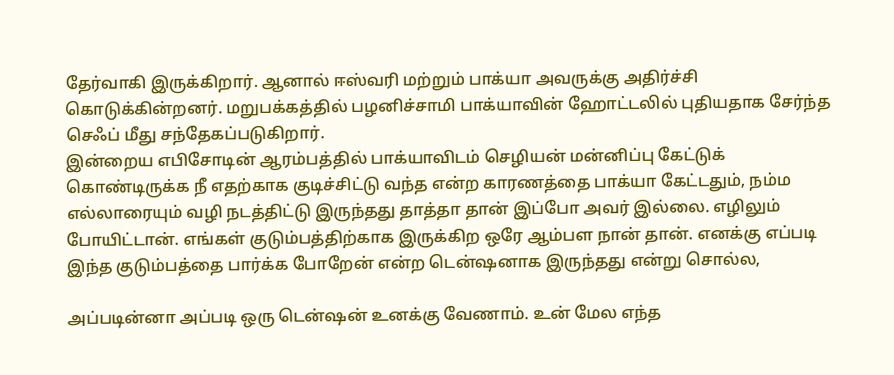தேர்வாகி இருக்கிறார். ஆனால் ஈஸ்வரி மற்றும் பாக்யா அவருக்கு அதிர்ச்சி கொடுக்கின்றனர். மறுபக்கத்தில் பழனிச்சாமி பாக்யாவின் ஹோட்டலில் புதியதாக சேர்ந்த செஃப் மீது சந்தேகப்படுகிறார்.
இன்றைய எபிசோடின் ஆரம்பத்தில் பாக்யாவிடம் செழியன் மன்னிப்பு கேட்டுக் கொண்டிருக்க நீ எதற்காக குடிச்சிட்டு வந்த என்ற காரணத்தை பாக்யா கேட்டதும், நம்ம எல்லாரையும் வழி நடத்திட்டு இருந்தது தாத்தா தான் இப்போ அவர் இல்லை. எழிலும் போயிட்டான். எங்கள் குடும்பத்திற்காக இருக்கிற ஒரே ஆம்பள நான் தான். எனக்கு எப்படி இந்த குடும்பத்தை பார்க்க போறேன் என்ற டென்ஷனாக இருந்தது என்று சொல்ல,

அப்படின்னா அப்படி ஒரு டென்ஷன் உனக்கு வேணாம். உன் மேல எந்த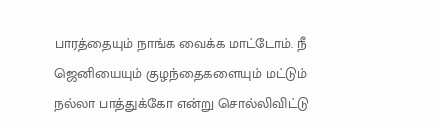பாரத்தையும் நாங்க வைக்க மாட்டோம். நீ ஜெனியையும் குழந்தைகளையும் மட்டும் நல்லா பாத்துக்கோ என்று சொல்லிவிட்டு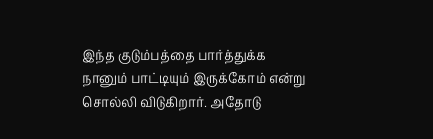இந்த குடும்பத்தை பார்த்துக்க நானும் பாட்டியும் இருக்கோம் என்று சொல்லி விடுகிறார். அதோடு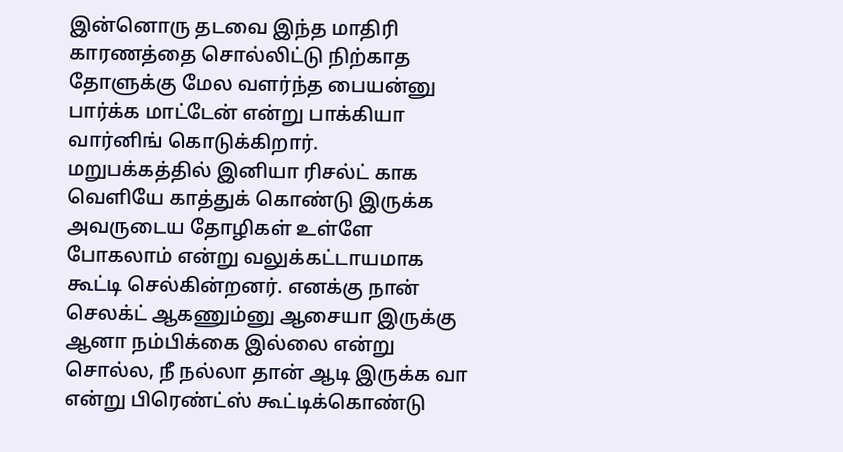இன்னொரு தடவை இந்த மாதிரி காரணத்தை சொல்லிட்டு நிற்காத தோளுக்கு மேல வளர்ந்த பையன்னு பார்க்க மாட்டேன் என்று பாக்கியா வார்னிங் கொடுக்கிறார்.
மறுபக்கத்தில் இனியா ரிசல்ட் காக வெளியே காத்துக் கொண்டு இருக்க அவருடைய தோழிகள் உள்ளே போகலாம் என்று வலுக்கட்டாயமாக கூட்டி செல்கின்றனர். எனக்கு நான் செலக்ட் ஆகணும்னு ஆசையா இருக்கு ஆனா நம்பிக்கை இல்லை என்று சொல்ல, நீ நல்லா தான் ஆடி இருக்க வா என்று பிரெண்ட்ஸ் கூட்டிக்கொண்டு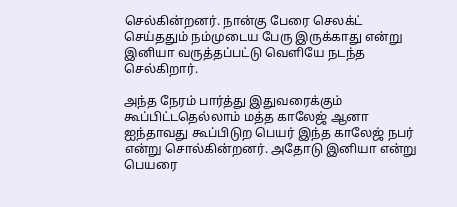செல்கின்றனர். நான்கு பேரை செலக்ட் செய்ததும் நம்முடைய பேரு இருக்காது என்று இனியா வருத்தப்பட்டு வெளியே நடந்த செல்கிறார்.

அந்த நேரம் பார்த்து இதுவரைக்கும் கூப்பிட்டதெல்லாம் மத்த காலேஜ் ஆனா ஐந்தாவது கூப்பிடுற பெயர் இந்த காலேஜ் நபர் என்று சொல்கின்றனர். அதோடு இனியா என்று பெயரை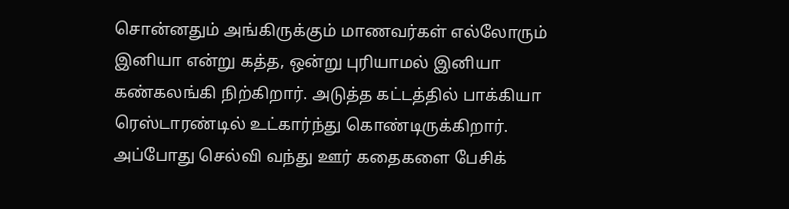சொன்னதும் அங்கிருக்கும் மாணவர்கள் எல்லோரும் இனியா என்று கத்த, ஒன்று புரியாமல் இனியா கண்கலங்கி நிற்கிறார். அடுத்த கட்டத்தில் பாக்கியா ரெஸ்டாரண்டில் உட்கார்ந்து கொண்டிருக்கிறார்.
அப்போது செல்வி வந்து ஊர் கதைகளை பேசிக்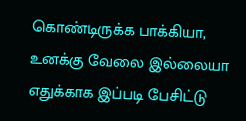கொண்டிருக்க பாக்கியா, உனக்கு வேலை இல்லையா எதுக்காக இப்படி பேசிட்டு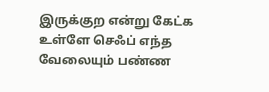இருக்குற என்று கேட்க உள்ளே செஃப் எந்த வேலையும் பண்ண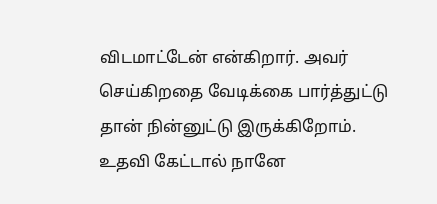விடமாட்டேன் என்கிறார். அவர் செய்கிறதை வேடிக்கை பார்த்துட்டு தான் நின்னுட்டு இருக்கிறோம். உதவி கேட்டால் நானே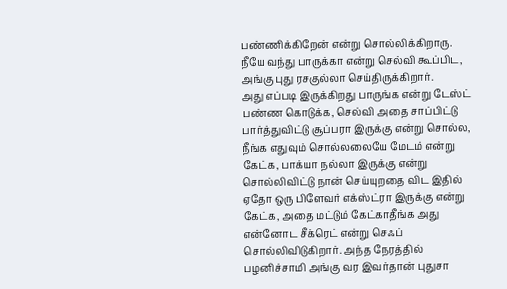பண்ணிக்கிறேன் என்று சொல்லிக்கிறாரு. நீயே வந்து பாருக்கா என்று செல்வி கூப்பிட, அங்கு புது ரசகுல்லா செய்திருக்கிறார்.
அது எப்படி இருக்கிறது பாருங்க என்று டேஸ்ட் பண்ண கொடுக்க, செல்வி அதை சாப்பிட்டு பார்த்துவிட்டு சூப்பரா இருக்கு என்று சொல்ல, நீங்க எதுவும் சொல்லலையே மேடம் என்று கேட்க, பாக்யா நல்லா இருக்கு என்று சொல்லிவிட்டு நான் செய்யுறதை விட இதில் ஏதோ ஒரு பிளேவர் எக்ஸ்ட்ரா இருக்கு என்று கேட்க, அதை மட்டும் கேட்காதீங்க அது என்னோட சீக்ரெட் என்று செஃப் சொல்லிவிடுகிறார். அந்த நேரத்தில் பழனிச்சாமி அங்கு வர இவர்தான் புதுசா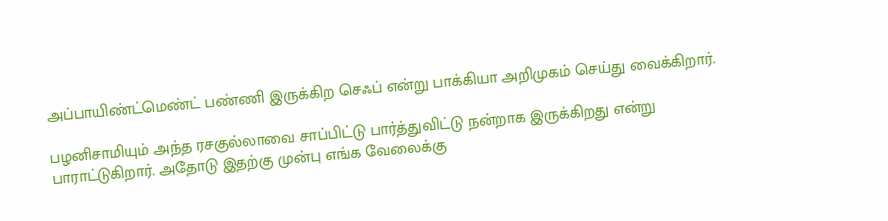அப்பாயிண்ட்மெண்ட் பண்ணி இருக்கிற செஃப் என்று பாக்கியா அறிமுகம் செய்து வைக்கிறார்.

பழனிசாமியும் அந்த ரசகுல்லாவை சாப்பிட்டு பார்த்துவிட்டு நன்றாக இருக்கிறது என்று பாராட்டுகிறார். அதோடு இதற்கு முன்பு எங்க வேலைக்கு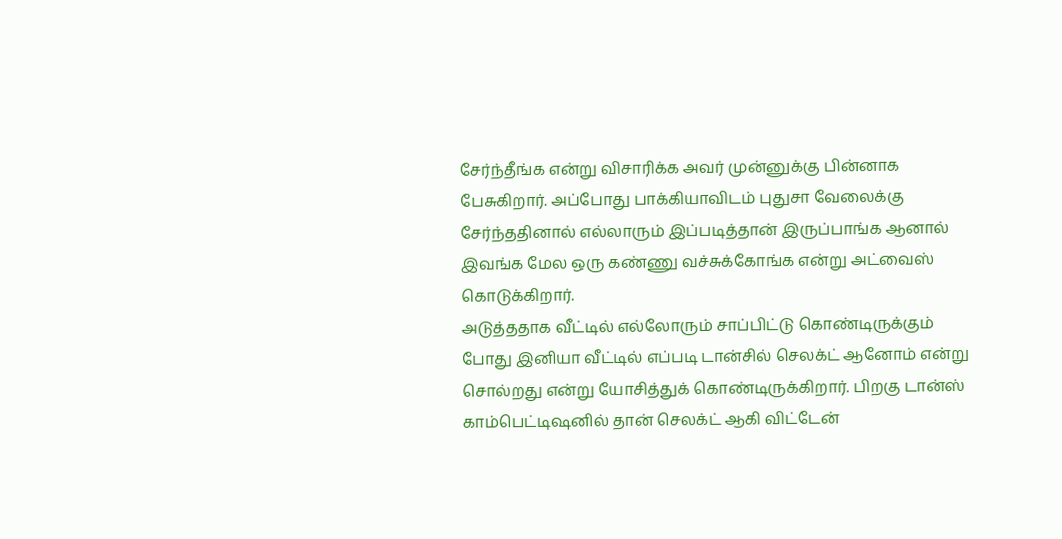சேர்ந்தீங்க என்று விசாரிக்க அவர் முன்னுக்கு பின்னாக பேசுகிறார். அப்போது பாக்கியாவிடம் புதுசா வேலைக்கு சேர்ந்ததினால் எல்லாரும் இப்படித்தான் இருப்பாங்க ஆனால் இவங்க மேல ஒரு கண்ணு வச்சுக்கோங்க என்று அட்வைஸ் கொடுக்கிறார்.
அடுத்ததாக வீட்டில் எல்லோரும் சாப்பிட்டு கொண்டிருக்கும் போது இனியா வீட்டில் எப்படி டான்சில் செலக்ட் ஆனோம் என்று சொல்றது என்று யோசித்துக் கொண்டிருக்கிறார். பிறகு டான்ஸ் காம்பெட்டிஷனில் தான் செலக்ட் ஆகி விட்டேன்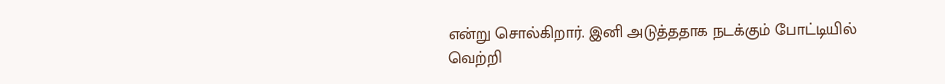என்று சொல்கிறார். இனி அடுத்ததாக நடக்கும் போட்டியில் வெற்றி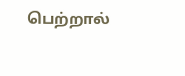பெற்றால்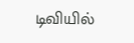டிவியில்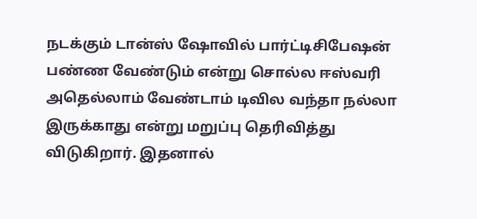நடக்கும் டான்ஸ் ஷோவில் பார்ட்டிசிபேஷன் பண்ண வேண்டும் என்று சொல்ல ஈஸ்வரி அதெல்லாம் வேண்டாம் டிவில வந்தா நல்லா இருக்காது என்று மறுப்பு தெரிவித்து விடுகிறார். இதனால்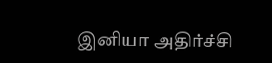இனியா அதிர்ச்சி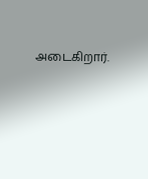அடைகிறார்.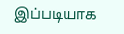இப்படியாக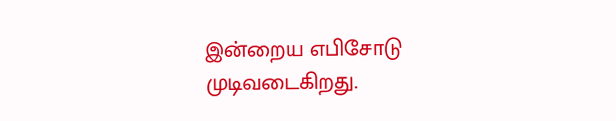இன்றைய எபிசோடு முடிவடைகிறது.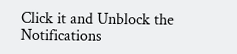Click it and Unblock the Notifications